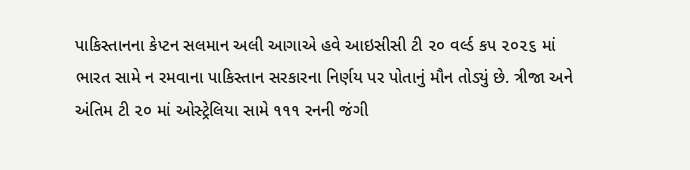પાકિસ્તાનના કેપ્ટન સલમાન અલી આગાએ હવે આઇસીસી ટી ૨૦ વર્લ્ડ કપ ૨૦૨૬ માં ભારત સામે ન રમવાના પાકિસ્તાન સરકારના નિર્ણય પર પોતાનું મૌન તોડ્યું છે. ત્રીજા અને અંતિમ ટી ૨૦ માં ઓસ્ટ્રેલિયા સામે ૧૧૧ રનની જંગી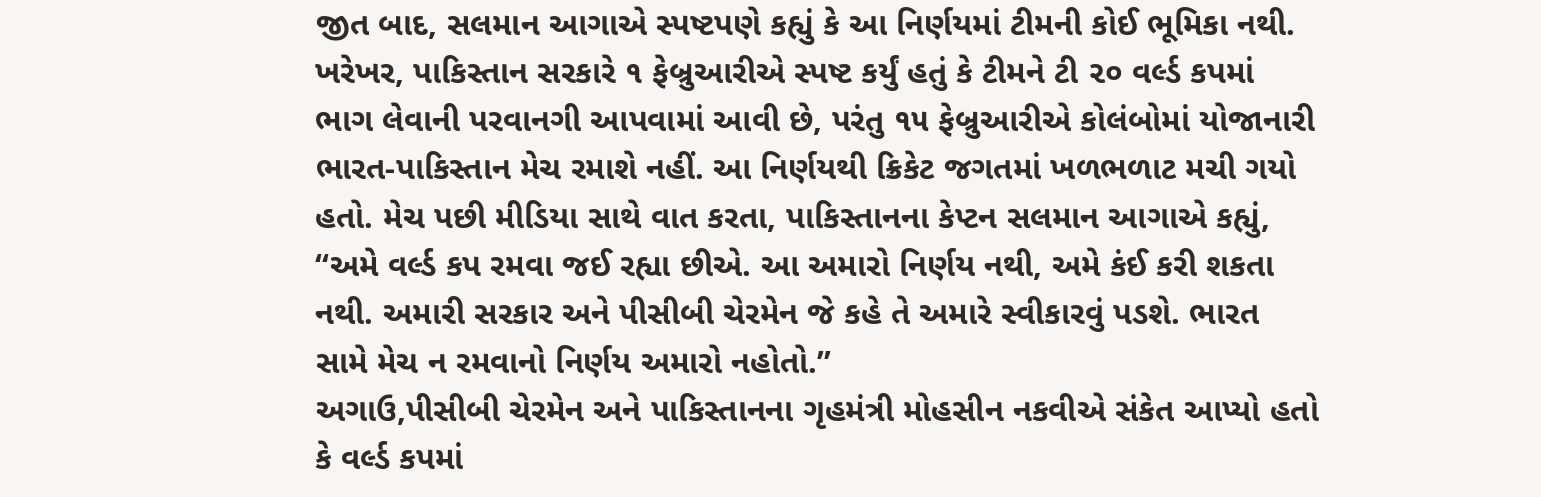જીત બાદ, સલમાન આગાએ સ્પષ્ટપણે કહ્યું કે આ નિર્ણયમાં ટીમની કોઈ ભૂમિકા નથી.
ખરેખર, પાકિસ્તાન સરકારે ૧ ફેબ્રુઆરીએ સ્પષ્ટ કર્યું હતું કે ટીમને ટી ૨૦ વર્લ્ડ કપમાં ભાગ લેવાની પરવાનગી આપવામાં આવી છે, પરંતુ ૧૫ ફેબ્રુઆરીએ કોલંબોમાં યોજાનારી ભારત-પાકિસ્તાન મેચ રમાશે નહીં. આ નિર્ણયથી ક્રિકેટ જગતમાં ખળભળાટ મચી ગયો હતો. મેચ પછી મીડિયા સાથે વાત કરતા, પાકિસ્તાનના કેપ્ટન સલમાન આગાએ કહ્યું, “અમે વર્લ્ડ કપ રમવા જઈ રહ્યા છીએ. આ અમારો નિર્ણય નથી, અમે કંઈ કરી શકતા નથી. અમારી સરકાર અને પીસીબી ચેરમેન જે કહે તે અમારે સ્વીકારવું પડશે. ભારત સામે મેચ ન રમવાનો નિર્ણય અમારો નહોતો.”
અગાઉ,પીસીબી ચેરમેન અને પાકિસ્તાનના ગૃહમંત્રી મોહસીન નકવીએ સંકેત આપ્યો હતો કે વર્લ્ડ કપમાં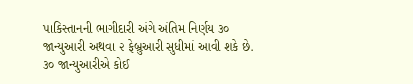પાકિસ્તાનની ભાગીદારી અંગે અંતિમ નિર્ણય ૩૦ જાન્યુઆરી અથવા ૨ ફેબ્રુઆરી સુધીમાં આવી શકે છે. ૩૦ જાન્યુઆરીએ કોઈ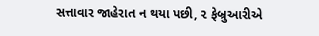સત્તાવાર જાહેરાત ન થયા પછી, ૨ ફેબ્રુઆરીએ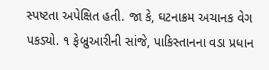સ્પષ્ટતા અપેક્ષિત હતી. જા કે, ઘટનાક્રમ અચાનક વેગ પકડ્યો. ૧ ફેબ્રુઆરીની સાંજે, પાકિસ્તાનના વડા પ્રધાન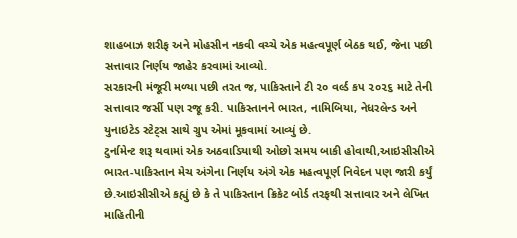શાહબાઝ શરીફ અને મોહસીન નકવી વચ્ચે એક મહત્વપૂર્ણ બેઠક થઈ, જેના પછી સત્તાવાર નિર્ણય જાહેર કરવામાં આવ્યો.
સરકારની મંજૂરી મળ્યા પછી તરત જ, પાકિસ્તાને ટી ૨૦ વર્લ્ડ કપ ૨૦૨૬ માટે તેની સત્તાવાર જર્સી પણ રજૂ કરી. પાકિસ્તાનને ભારત, નામિબિયા, નેધરલેન્ડ અને યુનાઇટેડ સ્ટેટ્‌સ સાથે ગ્રુપ એમાં મૂકવામાં આવ્યું છે.
ટુર્નામેન્ટ શરૂ થવામાં એક અઠવાડિયાથી ઓછો સમય બાકી હોવાથી,આઇસીસીએ ભારત-પાકિસ્તાન મેચ અંગેના નિર્ણય અંગે એક મહત્વપૂર્ણ નિવેદન પણ જારી કર્યું છે.આઇસીસીએ કહ્યું છે કે તે પાકિસ્તાન ક્રિકેટ બોર્ડ તરફથી સત્તાવાર અને લેખિત માહિતીની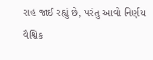રાહ જાઈ રહ્યું છે, પરંતુ આવો નિર્ણય વૈશ્વિક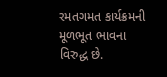રમતગમત કાર્યક્રમની મૂળભૂત ભાવના વિરુદ્ધ છે.